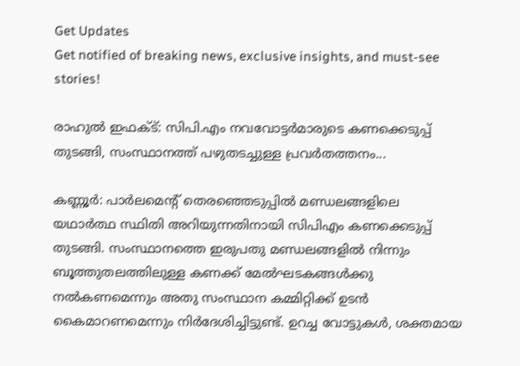Get Updates
Get notified of breaking news, exclusive insights, and must-see stories!

രാഹുല്‍ ഇഫക്ട്: സിപി.എം നവവോട്ടര്‍മാരുടെ കണക്കെടുപ്പ് തുടങ്ങി, സംസ്ഥാനത്ത് പഴുതടച്ചുള്ള പ്രവർതത്തനം...

കണ്ണൂര്‍: പാര്‍ലമെന്റ് തെരഞ്ഞെടുപ്പില്‍ മണ്ഡലങ്ങളിലെ യഥാര്‍ത്ഥ സ്ഥിതി അറിയുന്നതിനായി സിപിഎം കണക്കെടുപ്പ് തുടങ്ങി. സംസ്ഥാനത്തെ ഇരുപതു മണ്ഡലങ്ങളില്‍ നിന്നും ബൂത്തുതലത്തിലുള്ള കണക്ക് മേല്‍ഘടകങ്ങള്‍ക്കു നല്‍കണമെന്നും അതു സംസ്ഥാന കമ്മിറ്റിക്ക് ഉടന്‍ കൈമാറണമെന്നും നിര്‍ദേശിച്ചിട്ടുണ്ട്. ഉറച്ച വോട്ടുകള്‍, ശക്തമായ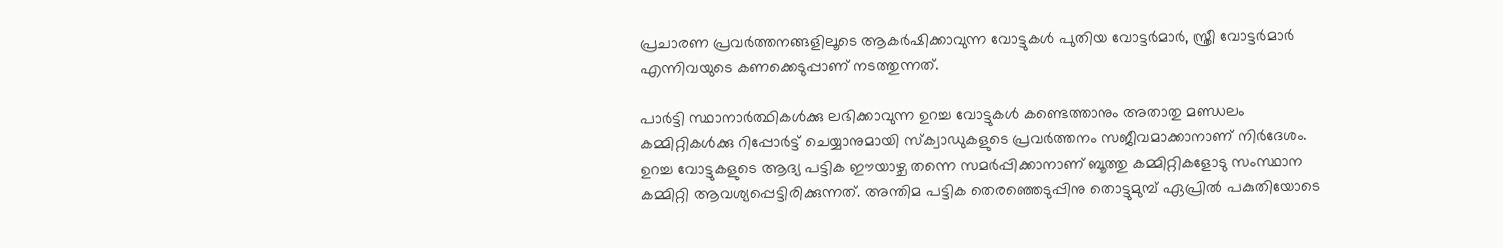പ്രചാരണ പ്രവര്‍ത്തനങ്ങളിലൂടെ ആകര്‍ഷിക്കാവുന്ന വോട്ടുകള്‍ പുതിയ വോട്ടര്‍മാര്‍, സ്ത്രീ വോട്ടര്‍മാര്‍ എന്നിവയുടെ കണക്കെടുപ്പാണ് നടത്തുന്നത്.

പാര്‍ട്ടി സ്ഥാനാര്‍ത്ഥികള്‍ക്കു ലഭിക്കാവുന്ന ഉറച്ച വോട്ടുകള്‍ കണ്ടെത്താനും അതാതു മണ്ഡലം കമ്മിറ്റികള്‍ക്കു റിപ്പോര്‍ട്ട് ചെയ്യാനുമായി സ്‌ക്വാഡുകളുടെ പ്രവര്‍ത്തനം സജീവമാക്കാനാണ് നിര്‍ദേശം. ഉറച്ച വോട്ടുകളുടെ ആദ്യ പട്ടിക ഈയാഴ്ച തന്നെ സമര്‍പ്പിക്കാനാണ് ബൂത്തു കമ്മിറ്റികളോടു സംസ്ഥാന കമ്മിറ്റി ആവശ്യപ്പെട്ടിരിക്കുന്നത്. അന്തിമ പട്ടിക തെരഞ്ഞെടുപ്പിനു തൊട്ടുമുമ്പ് ഏപ്രില്‍ പകുതിയോടെ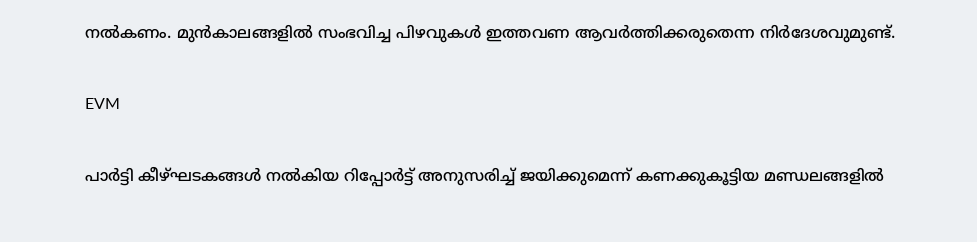നല്‍കണം. മുന്‍കാലങ്ങളില്‍ സംഭവിച്ച പിഴവുകള്‍ ഇത്തവണ ആവര്‍ത്തിക്കരുതെന്ന നിര്‍ദേശവുമുണ്ട്.

EVM

പാര്‍ട്ടി കീഴ്ഘടകങ്ങള്‍ നല്‍കിയ റിപ്പോര്‍ട്ട് അനുസരിച്ച് ജയിക്കുമെന്ന് കണക്കുകൂട്ടിയ മണ്ഡലങ്ങളില്‍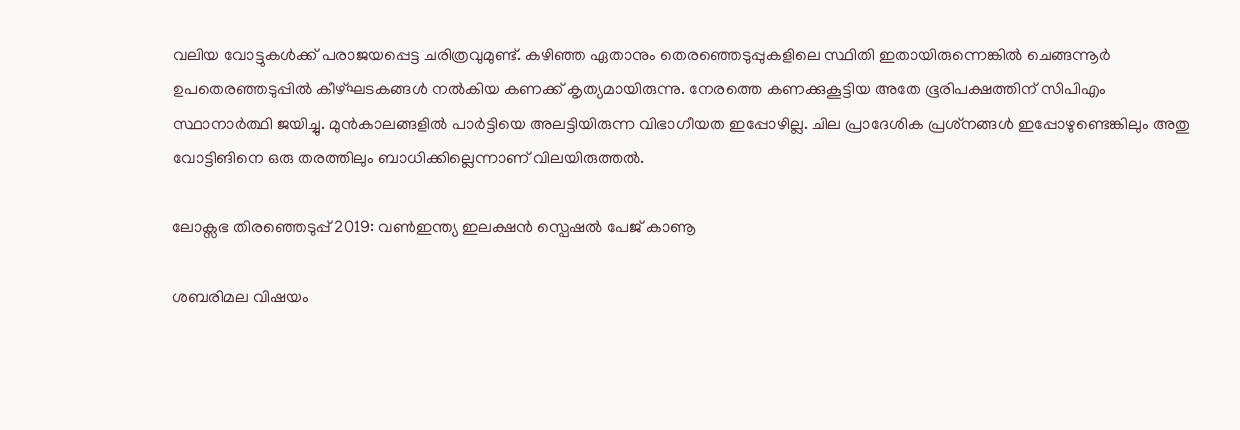വലിയ വോട്ടുകള്‍ക്ക് പരാജയപ്പെട്ട ചരിത്രവുമുണ്ട്. കഴിഞ്ഞ ഏതാനും തെരഞ്ഞെടുപ്പുകളിലെ സ്ഥിതി ഇതായിരുന്നെങ്കില്‍ ചെങ്ങന്നൂര്‍ ഉപതെരഞ്ഞടുപ്പില്‍ കീഴ്ഘടകങ്ങള്‍ നല്‍കിയ കണക്ക് കൃത്യമായിരുന്നു. നേരത്തെ കണക്കുകൂട്ടിയ അതേ ഭൂരിപക്ഷത്തിന് സിപിഎം സ്ഥാനാര്‍ത്ഥി ജയിച്ചു. മുന്‍കാലങ്ങളില്‍ പാര്‍ട്ടിയെ അലട്ടിയിരുന്ന വിഭാഗീയത ഇപ്പോഴില്ല. ചില പ്രാദേശിക പ്രശ്‌നങ്ങള്‍ ഇപ്പോഴുണ്ടെങ്കിലും അതു വോട്ടിങിനെ ഒരു തരത്തിലും ബാധിക്കില്ലെന്നാണ് വിലയിരുത്തല്‍.

ലോക്സഭ തിരഞ്ഞെടുപ്പ് 2019: വൺഇന്ത്യ ഇലക്ഷൻ സ്പെഷൽ പേജ് കാണൂ

ശബരിമല വിഷയം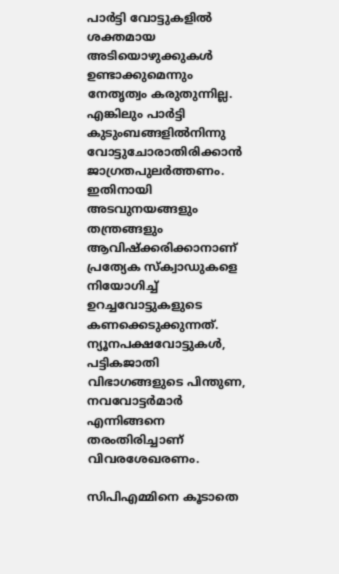പാര്‍ട്ടി വോട്ടുകളില്‍ ശക്തമായ അടിയൊഴുക്കുകള്‍ ഉണ്ടാക്കുമെന്നും നേതൃത്വം കരുതുന്നില്ല. എങ്കിലും പാര്‍ട്ടി കുടുംബങ്ങളില്‍നിന്നു വോട്ടുചോരാതിരിക്കാന്‍ ജാഗ്രതപുലര്‍ത്തണം. ഇതിനായി അടവുനയങ്ങളും തന്ത്രങ്ങളും ആവിഷ്‌ക്കരിക്കാനാണ് പ്രത്യേക സ്‌ക്വാഡുകളെ നിയോഗിച്ച് ഉറച്ചവോട്ടുകളുടെ കണക്കെടുക്കുന്നത്. ന്യൂനപക്ഷവോട്ടുകള്‍, പട്ടികജാതി വിഭാഗങ്ങളുടെ പിന്തുണ, നവവോട്ടര്‍മാര്‍ എന്നിങ്ങനെ തരംതിരിച്ചാണ് വിവരശേഖരണം.

സിപിഎമ്മിനെ കൂടാതെ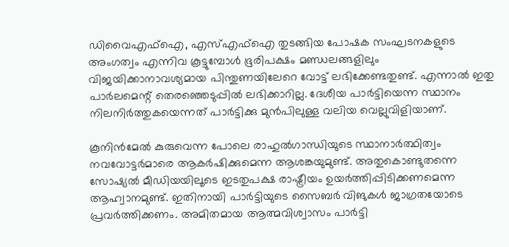ഡിവൈഎഫ്‌ഐ, എസ്എഫ്‌ഐ തുടങ്ങിയ പോഷക സംഘടനകളുടെ അംഗത്വം എന്നിവ കൂട്ടുമ്പോള്‍ ഭൂരിപക്ഷം മണ്ഡലങ്ങളിലും വിജയിക്കാനാവശ്യമായ പിന്തുണയിലേറെ വോട്ട് ലഭിക്കേണ്ടതുണ്ട്. എന്നാല്‍ ഇതു പാര്‍ലമെന്റ് തെരഞ്ഞെടുപ്പില്‍ ലഭിക്കാറില്ല. ദേശീയ പാര്‍ട്ടിയെന്ന സ്ഥാനം നിലനിര്‍ത്തുകയെന്നത് പാര്‍ട്ടിക്കു മുന്‍പിലുള്ള വലിയ വെല്ലുവിളിയാണ്.

കൂനിന്‍മേല്‍ കുരുവെന്ന പോലെ രാഹുല്‍ഗാന്ധിയുടെ സ്ഥാനാര്‍ത്ഥിത്വം നവവോട്ടര്‍മാരെ ആകര്‍ഷിക്കുമെന്ന ആശങ്കയുമുണ്ട്. അതുകൊണ്ടുതന്നെ സോഷ്യല്‍ മീഡിയയിലൂടെ ഇടതുപക്ഷ രാഷ്ട്രീയം ഉയര്‍ത്തിപ്പിടിക്കണമെന്ന ആഹ്വാനമുണ്ട്. ഇതിനായി പാര്‍ട്ടിയുടെ സൈബര്‍ വിങുകള്‍ ജാഗ്രതയോടെ പ്രവര്‍ത്തിക്കണം. അമിതമായ ആത്മവിശ്വാസം പാര്‍ട്ടി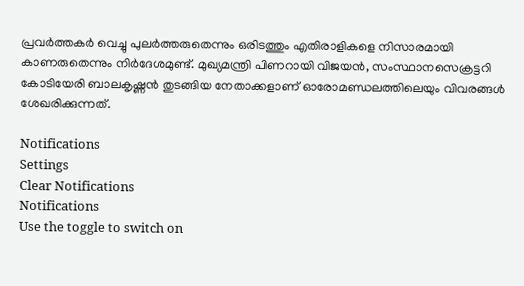പ്രവര്‍ത്തകര്‍ വെച്ചു പുലര്‍ത്തരുതെന്നും ഒരിടത്തും എതിരാളികളെ നിസാരമായി കാണരുതെന്നും നിര്‍ദേശമുണ്ട്. മുഖ്യമന്ത്രി പിണറായി വിജയന്‍, സംസ്ഥാനസെക്രട്ടറി കോടിയേരി ബാലകൃഷ്ണന്‍ തുടങ്ങിയ നേതാക്കളാണ് ഓരോമണ്ഡലത്തിലെയും വിവരങ്ങള്‍ ശേഖരിക്കുന്നത്.

Notifications
Settings
Clear Notifications
Notifications
Use the toggle to switch on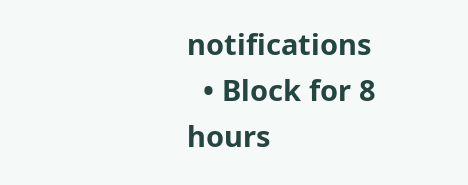notifications
  • Block for 8 hours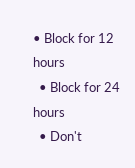• Block for 12 hours
  • Block for 24 hours
  • Don't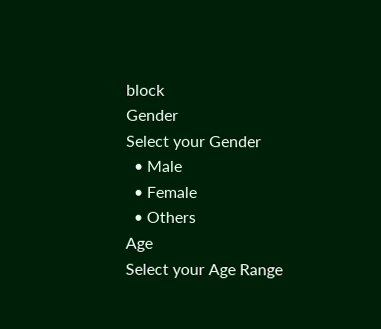block
Gender
Select your Gender
  • Male
  • Female
  • Others
Age
Select your Age Range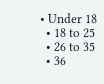• Under 18
  • 18 to 25
  • 26 to 35
  • 36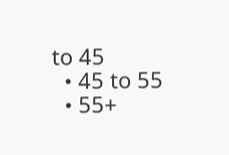to 45
  • 45 to 55
  • 55+